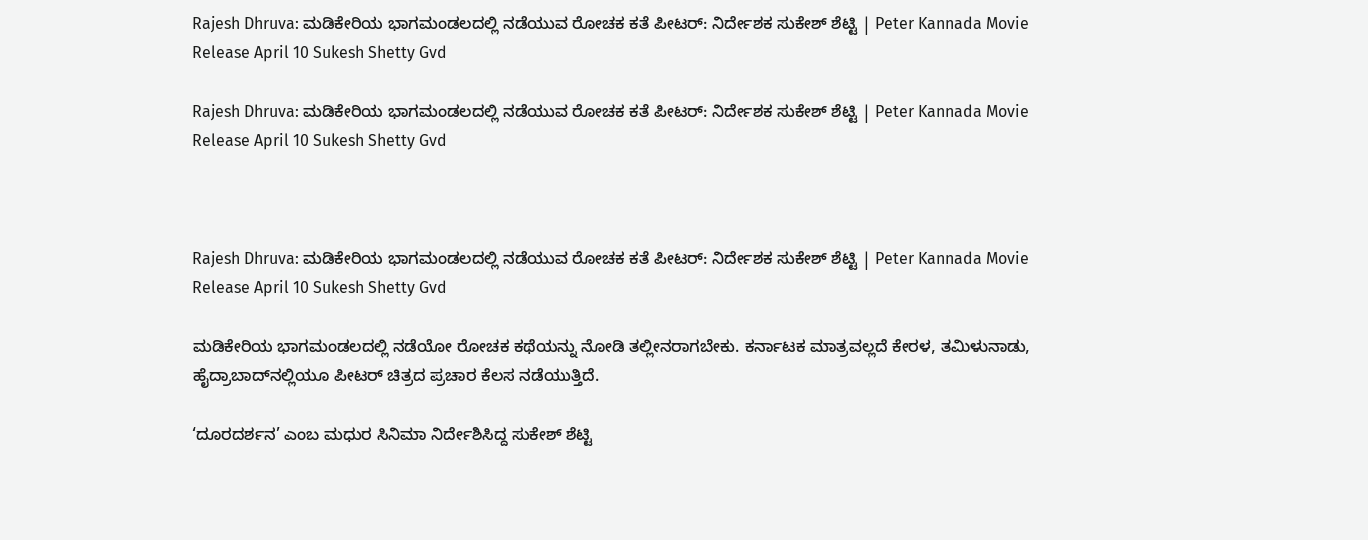Rajesh Dhruva: ಮಡಿಕೇರಿಯ ಭಾಗಮಂಡಲದಲ್ಲಿ ನಡೆಯುವ ರೋಚಕ ಕತೆ ಪೀಟರ್: ನಿರ್ದೇಶಕ ಸುಕೇಶ್ ಶೆಟ್ಟಿ | Peter Kannada Movie Release April 10 Sukesh Shetty Gvd

Rajesh Dhruva: ಮಡಿಕೇರಿಯ ಭಾಗಮಂಡಲದಲ್ಲಿ ನಡೆಯುವ ರೋಚಕ ಕತೆ ಪೀಟರ್: ನಿರ್ದೇಶಕ ಸುಕೇಶ್ ಶೆಟ್ಟಿ | Peter Kannada Movie Release April 10 Sukesh Shetty Gvd



Rajesh Dhruva: ಮಡಿಕೇರಿಯ ಭಾಗಮಂಡಲದಲ್ಲಿ ನಡೆಯುವ ರೋಚಕ ಕತೆ ಪೀಟರ್: ನಿರ್ದೇಶಕ ಸುಕೇಶ್ ಶೆಟ್ಟಿ | Peter Kannada Movie Release April 10 Sukesh Shetty Gvd

ಮಡಿಕೇರಿಯ ಭಾಗಮಂಡಲದಲ್ಲಿ ನಡೆಯೋ ರೋಚಕ ಕಥೆಯನ್ನು ನೋಡಿ ತಲ್ಲೀನರಾಗಬೇಕು. ಕರ್ನಾಟಕ ಮಾತ್ರವಲ್ಲದೆ ಕೇರಳ, ತಮಿಳುನಾಡು, ಹೈದ್ರಾಬಾದ್‌ನಲ್ಲಿಯೂ ಪೀಟರ್‌ ಚಿತ್ರದ ಪ್ರಚಾರ ಕೆಲಸ ನಡೆಯುತ್ತಿದೆ.

‘ದೂರದರ್ಶನ’ ಎಂಬ ಮಧುರ ಸಿನಿಮಾ ನಿರ್ದೇಶಿಸಿದ್ದ ಸುಕೇಶ್ ಶೆಟ್ಟಿ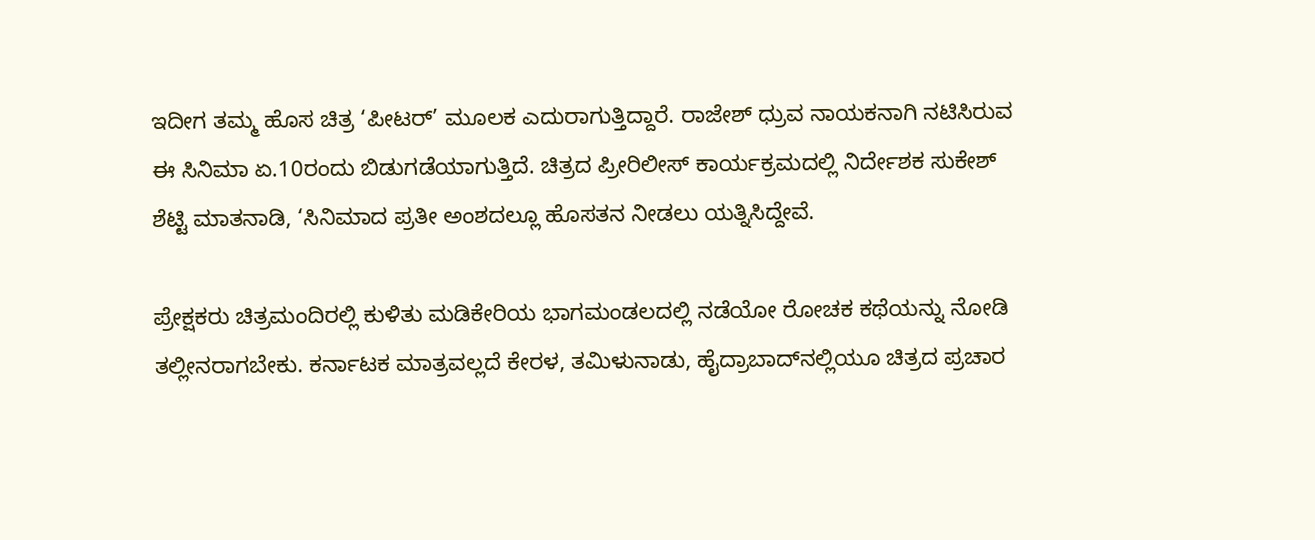ಇದೀಗ ತಮ್ಮ ಹೊಸ ಚಿತ್ರ ‘ಪೀಟರ್‌’ ಮೂಲಕ ಎದುರಾಗುತ್ತಿದ್ದಾರೆ. ರಾಜೇಶ್ ಧ್ರುವ ನಾಯಕನಾಗಿ ನಟಿಸಿರುವ ಈ ಸಿನಿಮಾ ಏ.10ರಂದು ಬಿಡುಗಡೆಯಾಗುತ್ತಿದೆ. ಚಿತ್ರದ ಪ್ರೀರಿಲೀಸ್ ಕಾರ್ಯಕ್ರಮದಲ್ಲಿ ನಿರ್ದೇಶಕ ಸುಕೇಶ್ ಶೆಟ್ಟಿ ಮಾತನಾಡಿ, ‘ಸಿನಿಮಾದ ಪ್ರತೀ ಅಂಶದಲ್ಲೂ ಹೊಸತನ ನೀಡಲು ಯತ್ನಿಸಿದ್ದೇವೆ.

ಪ್ರೇಕ್ಷಕರು ಚಿತ್ರಮಂದಿರಲ್ಲಿ ಕುಳಿತು ಮಡಿಕೇರಿಯ ಭಾಗಮಂಡಲದಲ್ಲಿ ನಡೆಯೋ ರೋಚಕ ಕಥೆಯನ್ನು ನೋಡಿ ತಲ್ಲೀನರಾಗಬೇಕು. ಕರ್ನಾಟಕ ಮಾತ್ರವಲ್ಲದೆ ಕೇರಳ, ತಮಿಳುನಾಡು, ಹೈದ್ರಾಬಾದ್‌ನಲ್ಲಿಯೂ ಚಿತ್ರದ ಪ್ರಚಾರ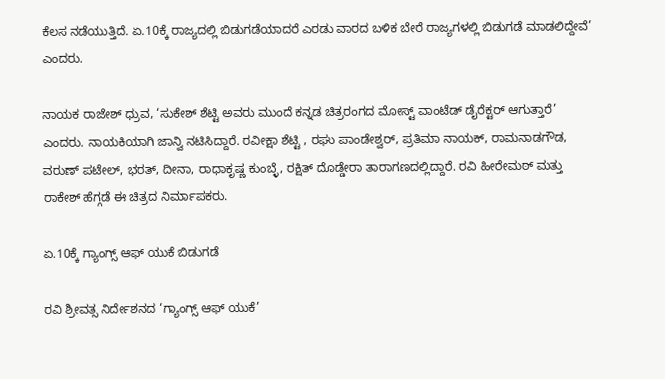ಕೆಲಸ ನಡೆಯುತ್ತಿದೆ. ಏ.10ಕ್ಕೆ ರಾಜ್ಯದಲ್ಲಿ ಬಿಡುಗಡೆಯಾದರೆ ಎರಡು ವಾರದ ಬಳಿಕ ಬೇರೆ ರಾಜ್ಯಗಳಲ್ಲಿ ಬಿಡುಗಡೆ ಮಾಡಲಿದ್ದೇವೆ’ ಎಂದರು.

ನಾಯಕ ರಾಜೇಶ್ ಧ್ರುವ, ‘ಸುಕೇಶ್ ಶೆಟ್ಟಿ ಅವರು ಮುಂದೆ ಕನ್ನಡ ಚಿತ್ರರಂಗದ ಮೋಸ್ಟ್ ವಾಂಟೆಡ್ ಡೈರೆಕ್ಟರ್ ಆಗುತ್ತಾರೆ’ ಎಂದರು. ನಾಯಕಿಯಾಗಿ ಜಾನ್ವಿ ನಟಿಸಿದ್ದಾರೆ. ರವೀಕ್ಷಾ ಶೆಟ್ಟಿ , ರಘು ಪಾಂಡೇಶ್ವರ್, ಪ್ರತಿಮಾ ನಾಯಕ್, ರಾಮನಾಡಗೌಡ, ವರುಣ್ ಪಟೇಲ್, ಭರತ್, ದೀನಾ, ರಾಧಾಕೃಷ್ಣ ಕುಂಬ್ಳೆ, ರಕ್ಷಿತ್ ದೊಡ್ಡೇರಾ ತಾರಾಗಣದಲ್ಲಿದ್ದಾರೆ. ರವಿ ಹೀರೇಮಠ್ ಮತ್ತು ರಾಕೇಶ್ ಹೆಗ್ಗಡೆ ಈ ಚಿತ್ರದ ನಿರ್ಮಾಪಕರು.

ಏ.10ಕ್ಕೆ ಗ್ಯಾಂಗ್ಸ್‌ ಆಫ್‌ ಯುಕೆ ಬಿಡುಗಡೆ

ರವಿ ಶ್ರೀವತ್ಸ ನಿರ್ದೇಶನದ ‘ಗ್ಯಾಂಗ್ಸ್‌ ಆಫ್‌ ಯುಕೆ’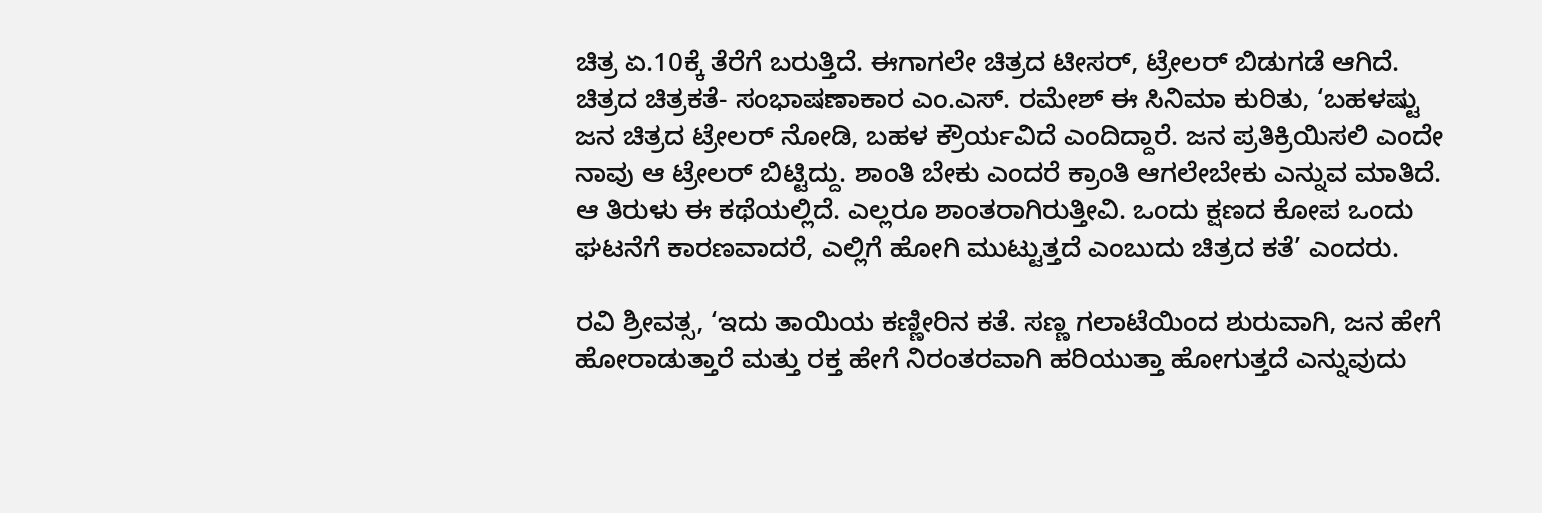ಚಿತ್ರ ಏ.10ಕ್ಕೆ ತೆರೆಗೆ ಬರುತ್ತಿದೆ. ಈಗಾಗಲೇ ಚಿತ್ರದ ಟೀಸರ್‌, ಟ್ರೇಲರ್‌ ಬಿಡುಗಡೆ ಆಗಿದೆ. ಚಿತ್ರದ ಚಿತ್ರಕತೆ- ಸಂಭಾಷಣಾಕಾರ ಎಂ.ಎಸ್‌. ರಮೇಶ್‌ ಈ ಸಿನಿಮಾ ಕುರಿತು, ‘ಬಹಳಷ್ಟು ಜನ ಚಿತ್ರದ ಟ್ರೇಲರ್‌ ನೋಡಿ, ಬಹಳ ಕ್ರೌರ್ಯವಿದೆ ಎಂದಿದ್ದಾರೆ. ಜನ ಪ್ರತಿಕ್ರಿಯಿಸಲಿ ಎಂದೇ ನಾವು ಆ ಟ್ರೇಲರ್‌ ಬಿಟ್ಟಿದ್ದು. ಶಾಂತಿ ಬೇಕು ಎಂದರೆ ಕ್ರಾಂತಿ ಆಗಲೇಬೇಕು ಎನ್ನುವ ಮಾತಿದೆ. ಆ ತಿರುಳು ಈ ಕಥೆಯಲ್ಲಿದೆ. ಎಲ್ಲರೂ ಶಾಂತರಾಗಿರುತ್ತೀವಿ. ಒಂದು ಕ್ಷಣದ ಕೋಪ ಒಂದು ಘಟನೆಗೆ ಕಾರಣವಾದರೆ, ಎಲ್ಲಿಗೆ ಹೋಗಿ ಮುಟ್ಟುತ್ತದೆ ಎಂಬುದು ಚಿತ್ರದ ಕತೆ’ ಎಂದರು.

ರವಿ ಶ್ರೀವತ್ಸ, ‘ಇದು ತಾಯಿಯ ಕಣ್ಣೀರಿನ ಕತೆ. ಸಣ್ಣ ಗಲಾಟೆಯಿಂದ ಶುರುವಾಗಿ, ಜನ ಹೇಗೆ ಹೋರಾಡುತ್ತಾರೆ ಮತ್ತು ರಕ್ತ ಹೇಗೆ ನಿರಂತರವಾಗಿ ಹರಿಯುತ್ತಾ ಹೋಗುತ್ತದೆ ಎನ್ನುವುದು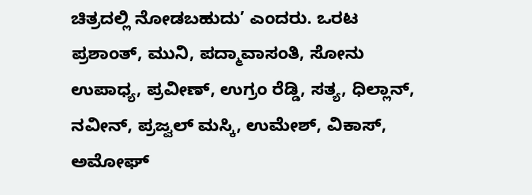ಚಿತ್ರದಲ್ಲಿ ನೋಡಬಹುದು’ ಎಂದರು. ಒರಟ ಪ್ರಶಾಂತ್‌, ಮುನಿ, ಪದ್ಮಾವಾಸಂತಿ, ಸೋನು ಉಪಾಧ್ಯ, ಪ್ರವೀಣ್‌, ಉಗ್ರಂ ರೆಡ್ಡಿ, ಸತ್ಯ, ಧಿಲ್ಲಾನ್‌, ನವೀನ್‌, ಪ್ರಜ್ವಲ್‌ ಮಸ್ಕಿ, ಉಮೇಶ್‌, ವಿಕಾಸ್‌, ಅಮೋಘ್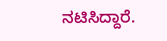ನಟಿಸಿದ್ದಾರೆ.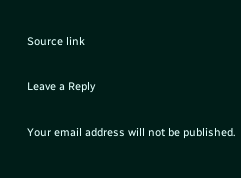Source link

Leave a Reply

Your email address will not be published.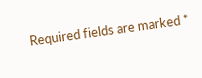Required fields are marked *